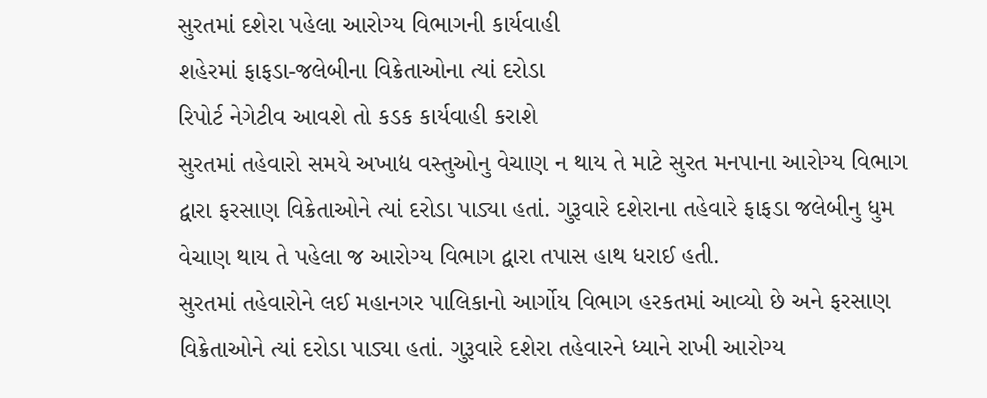સુરતમાં દશેરા પહેલા આરોગ્ય વિભાગની કાર્યવાહી
શહેરમાં ફાફડા-જલેબીના વિક્રેતાઓના ત્યાં દરોડા
રિપોર્ટ નેગેટીવ આવશે તો કડક કાર્યવાહી કરાશે
સુરતમાં તહેવારો સમયે અખાદ્ય વસ્તુઓનુ વેચાણ ન થાય તે માટે સુરત મનપાના આરોગ્ય વિભાગ દ્વારા ફરસાણ વિક્રેતાઓને ત્યાં દરોડા પાડ્યા હતાં. ગુરૂવારે દશેરાના તહેવારે ફાફડા જલેબીનુ ધુમ વેચાણ થાય તે પહેલા જ આરોગ્ય વિભાગ દ્વારા તપાસ હાથ ધરાઈ હતી.
સુરતમાં તહેવારોને લઈ મહાનગર પાલિકાનો આર્ગોય વિભાગ હરકતમાં આવ્યો છે અને ફરસાણ વિક્રેતાઓને ત્યાં દરોડા પાડ્યા હતાં. ગુરૂવારે દશેરા તહેવારને ધ્યાને રાખી આરોગ્ય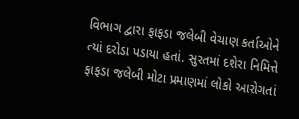વિભાગ દ્વારા ફાફડા જલેબી વેચાણ કર્તાઓને ત્યાં દરોડા પડાયા હતાં. સુરતમાં દશેરા નિમિત્તે ફાફડા જલેબી મોટા પ્રમાણમાં લોકો આરોગતાં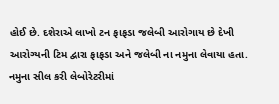હોઈ છે. દશેરાએ લાખો ટન ફાફડા જલેબી આરોગાય છે દેખી આરોગ્યની ટિમ દ્વારા ફાફડા અને જલેબી ના નમુના લેવાયા હતા. નમુના સીલ કરી લેબોરેટરીમાં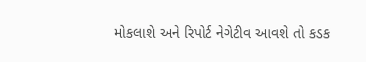મોકલાશે અને રિપોર્ટ નેગેટીવ આવશે તો કડક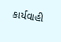કાર્યવાહી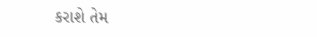કરાશે તેમ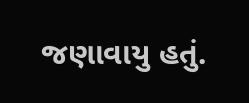જણાવાયુ હતું.